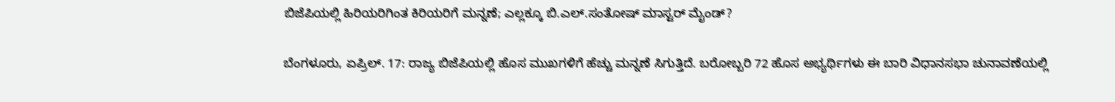ಬಿಜೆಪಿಯಲ್ಲಿ ಹಿರಿಯರಿಗಿಂತ ಕಿರಿಯರಿಗೆ ಮನ್ನಣೆ; ಎಲ್ಲಕ್ಕೂ ಬಿ.ಎಲ್.ಸಂತೋಷ್ ಮಾಸ್ಟರ್ ಮೈಂಡ್?

ಬೆಂಗಳೂರು, ಏಪ್ರಿಲ್. 17: ರಾಜ್ಯ ಬಿಜೆಪಿಯಲ್ಲಿ ಹೊಸ ಮುಖಗಳಿಗೆ ಹೆಚ್ಚು ಮನ್ನಣೆ ಸಿಗುತ್ತಿದೆ. ಬರೋಬ್ಬರಿ 72 ಹೊಸ ಅಭ್ಯರ್ಥಿಗಳು ಈ ಬಾರಿ ವಿಧಾನಸಭಾ ಚುನಾವಣೆಯಲ್ಲಿ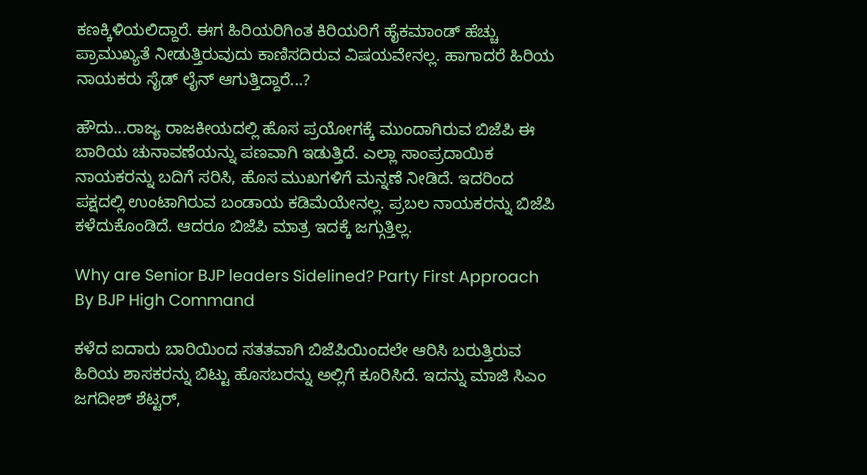ಕಣಕ್ಕಿಳಿಯಲಿದ್ದಾರೆ. ಈಗ ಹಿರಿಯರಿಗಿಂತ ಕಿರಿಯರಿಗೆ ಹೈಕಮಾಂಡ್ ಹೆಚ್ಚು ಪ್ರಾಮುಖ್ಯತೆ ನೀಡುತ್ತಿರುವುದು ಕಾಣಿಸದಿರುವ ವಿಷಯವೇನಲ್ಲ. ಹಾಗಾದರೆ ಹಿರಿಯ ನಾಯಕರು ಸೈಡ್ ಲೈನ್ ಆಗುತ್ತಿದ್ದಾರೆ...?

ಹೌದು...ರಾಜ್ಯ ರಾಜಕೀಯದಲ್ಲಿ ಹೊಸ ಪ್ರಯೋಗಕ್ಕೆ ಮುಂದಾಗಿರುವ ಬಿಜೆಪಿ ಈ ಬಾರಿಯ ಚುನಾವಣೆಯನ್ನು ಪಣವಾಗಿ ಇಡುತ್ತಿದೆ. ಎಲ್ಲಾ ಸಾಂಪ್ರದಾಯಿಕ ನಾಯಕರನ್ನು ಬದಿಗೆ ಸರಿಸಿ, ಹೊಸ ಮುಖಗಳಿಗೆ ಮನ್ನಣೆ ನೀಡಿದೆ. ಇದರಿಂದ ಪಕ್ಷದಲ್ಲಿ ಉಂಟಾಗಿರುವ ಬಂಡಾಯ ಕಡಿಮೆಯೇನಲ್ಲ. ಪ್ರಬಲ ನಾಯಕರನ್ನು ಬಿಜೆಪಿ ಕಳೆದುಕೊಂಡಿದೆ. ಆದರೂ ಬಿಜೆಪಿ ಮಾತ್ರ ಇದಕ್ಕೆ ಜಗ್ಗುತ್ತಿಲ್ಲ.

Why are Senior BJP leaders Sidelined? Party First Approach By BJP High Command

ಕಳೆದ ಐದಾರು ಬಾರಿಯಿಂದ ಸತತವಾಗಿ ಬಿಜೆಪಿಯಿಂದಲೇ ಆರಿಸಿ ಬರುತ್ತಿರುವ ಹಿರಿಯ ಶಾಸಕರನ್ನು ಬಿಟ್ಟು ಹೊಸಬರನ್ನು ಅಲ್ಲಿಗೆ ಕೂರಿಸಿದೆ. ಇದನ್ನು ಮಾಜಿ ಸಿಎಂ ಜಗದೀಶ್ ಶೆಟ್ಟರ್,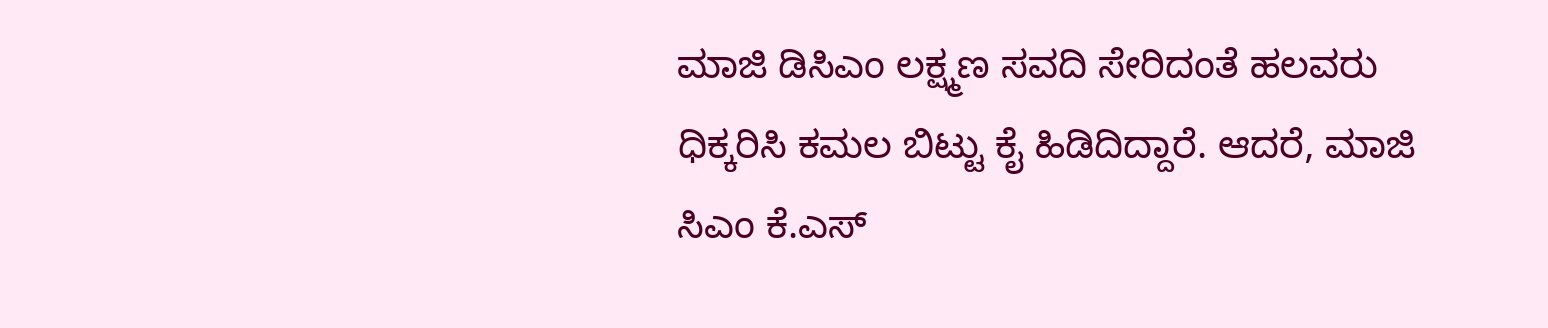ಮಾಜಿ ಡಿಸಿಎಂ ಲಕ್ಷ್ಮಣ ಸವದಿ ಸೇರಿದಂತೆ ಹಲವರು ಧಿಕ್ಕರಿಸಿ ಕಮಲ ಬಿಟ್ಟು ಕೈ ಹಿಡಿದಿದ್ದಾರೆ. ಆದರೆ, ಮಾಜಿ ಸಿಎಂ ಕೆ.ಎಸ್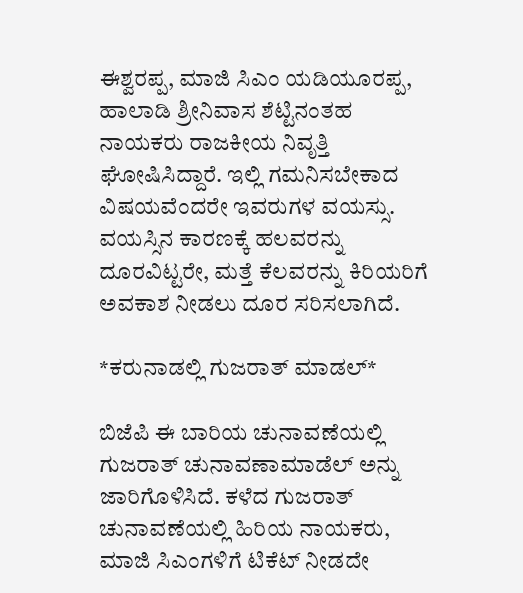ಈಶ್ವರಪ್ಪ, ಮಾಜಿ ಸಿಎಂ ಯಡಿಯೂರಪ್ಪ, ಹಾಲಾಡಿ ಶ್ರೀನಿವಾಸ ಶೆಟ್ಟಿನಂತಹ ನಾಯಕರು ರಾಜಕೀಯ ನಿವೃತ್ತಿ ಘೋಷಿಸಿದ್ದಾರೆ. ಇಲ್ಲಿ ಗಮನಿಸಬೇಕಾದ ವಿಷಯವೆಂದರೇ ಇವರುಗಳ ವಯಸ್ಸು. ವಯಸ್ಸಿನ ಕಾರಣಕ್ಕೆ ಹಲವರನ್ನು ದೂರವಿಟ್ಟರೇ, ಮತ್ತೆ ಕೆಲವರನ್ನು ಕಿರಿಯರಿಗೆ ಅವಕಾಶ ನೀಡಲು ದೂರ ಸರಿಸಲಾಗಿದೆ.

*ಕರುನಾಡಲ್ಲಿ ಗುಜರಾತ್ ಮಾಡಲ್*

ಬಿಜೆಪಿ ಈ ಬಾರಿಯ ಚುನಾವಣೆಯಲ್ಲಿ ಗುಜರಾತ್ ಚುನಾವಣಾಮಾಡೆಲ್‌ ಅನ್ನು ಜಾರಿಗೊಳಿಸಿದೆ. ಕಳೆದ ಗುಜರಾತ್ ಚುನಾವಣೆಯಲ್ಲಿ ಹಿರಿಯ ನಾಯಕರು, ಮಾಜಿ ಸಿಎಂಗಳಿಗೆ ಟಿಕೆಟ್ ನೀಡದೇ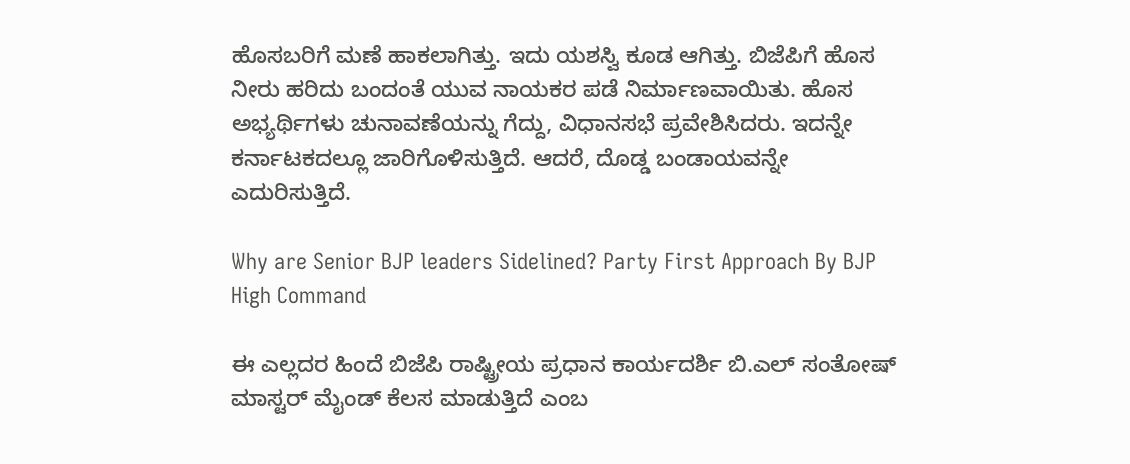ಹೊಸಬರಿಗೆ ಮಣೆ ಹಾಕಲಾಗಿತ್ತು. ಇದು ಯಶಸ್ವಿ ಕೂಡ ಆಗಿತ್ತು. ಬಿಜೆಪಿಗೆ ಹೊಸ ನೀರು ಹರಿದು ಬಂದಂತೆ ಯುವ ನಾಯಕರ ಪಡೆ ನಿರ್ಮಾಣವಾಯಿತು. ಹೊಸ ಅಭ್ಯರ್ಥಿಗಳು ಚುನಾವಣೆಯನ್ನು ಗೆದ್ದು, ವಿಧಾನಸಭೆ ಪ್ರವೇಶಿಸಿದರು. ಇದನ್ನೇ ಕರ್ನಾಟಕದಲ್ಲೂ ಜಾರಿಗೊಳಿಸುತ್ತಿದೆ. ಆದರೆ, ದೊಡ್ಡ ಬಂಡಾಯವನ್ನೇ ಎದುರಿಸುತ್ತಿದೆ.

Why are Senior BJP leaders Sidelined? Party First Approach By BJP High Command

ಈ ಎಲ್ಲದರ ಹಿಂದೆ ಬಿಜೆಪಿ ರಾಷ್ಟ್ರೀಯ ಪ್ರಧಾನ ಕಾರ್ಯದರ್ಶಿ ಬಿ.ಎಲ್ ಸಂತೋಷ್ ಮಾಸ್ಟರ್ ಮೈಂಡ್ ಕೆಲಸ ಮಾಡುತ್ತಿದೆ ಎಂಬ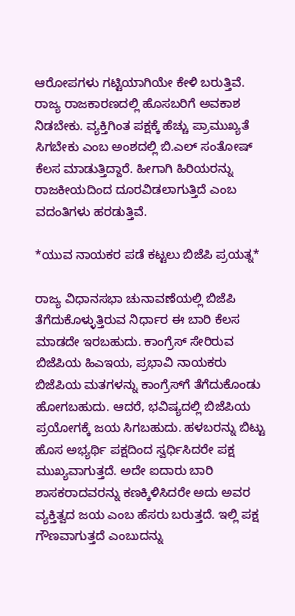ಆರೋಪಗಳು ಗಟ್ಟಿಯಾಗಿಯೇ ಕೇಳಿ ಬರುತ್ತಿವೆ. ರಾಜ್ಯ ರಾಜಕಾರಣದಲ್ಲಿ ಹೊಸಬರಿಗೆ ಅವಕಾಶ ನಿಡಬೇಕು. ವ್ಯಕ್ತಿಗಿಂತ ಪಕ್ಷಕ್ಕೆ ಹೆಚ್ಚು ಪ್ರಾಮುಖ್ಯತೆ ಸಿಗಬೇಕು ಎಂಬ ಅಂಶದಲ್ಲಿ ಬಿ.ಎಲ್ ಸಂತೋಷ್ ಕೆಲಸ ಮಾಡುತ್ತಿದ್ದಾರೆ. ಹೀಗಾಗಿ ಹಿರಿಯರನ್ನು ರಾಜಕೀಯದಿಂದ ದೂರವಿಡಲಾಗುತ್ತಿದೆ ಎಂಬ ವದಂತಿಗಳು ಹರಡುತ್ತಿವೆ.

*ಯುವ ನಾಯಕರ ಪಡೆ ಕಟ್ಟಲು ಬಿಜೆಪಿ ಪ್ರಯತ್ನ*

ರಾಜ್ಯ ವಿಧಾನಸಭಾ ಚುನಾವಣೆಯಲ್ಲಿ ಬಿಜೆಪಿ ತೆಗೆದುಕೊಳ್ಳುತ್ತಿರುವ ನಿರ್ಧಾರ ಈ ಬಾರಿ ಕೆಲಸ ಮಾಡದೇ ಇರಬಹುದು. ಕಾಂಗ್ರೆಸ್ ಸೇರಿರುವ ಬಿಜೆಪಿಯ ಹಿಎಇಯ, ಪ್ರಭಾವಿ ನಾಯಕರು ಬಿಜೆಪಿಯ ಮತಗಳನ್ನು ಕಾಂಗ್ರೆಸ್‌ಗೆ ತೆಗೆದುಕೊಂಡು ಹೋಗಬಹುದು. ಆದರೆ, ಭವಿಷ್ಯದಲ್ಲಿ ಬಿಜೆಪಿಯ ಪ್ರಯೋಗಕ್ಕೆ ಜಯ ಸಿಗಬಹುದು. ಹಳಬರನ್ನು ಬಿಟ್ಟು ಹೊಸ ಅಭ್ಯರ್ಥಿ ಪಕ್ಷದಿಂದ ಸ್ವರ್ಧಿಸಿದರೇ ಪಕ್ಷ ಮುಖ್ಯವಾಗುತ್ತದೆ. ಅದೇ ಐದಾರು ಬಾರಿ ಶಾಸಕರಾದವರನ್ನು ಕಣಕ್ಕಿಳಿಸಿದರೇ ಅದು ಅವರ ವ್ಯಕ್ತಿತ್ವದ ಜಯ ಎಂಬ ಹೆಸರು ಬರುತ್ತದೆ. ಇಲ್ಲಿ ಪಕ್ಷ ಗೌಣವಾಗುತ್ತದೆ ಎಂಬುದನ್ನು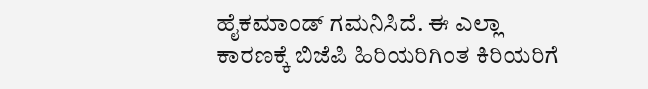ಹೈಕಮಾಂಡ್ ಗಮನಿಸಿದೆ. ಈ ಎಲ್ಲಾ ಕಾರಣಕ್ಕೆ ಬಿಜೆಪಿ ಹಿರಿಯರಿಗಿಂತ ಕಿರಿಯರಿಗೆ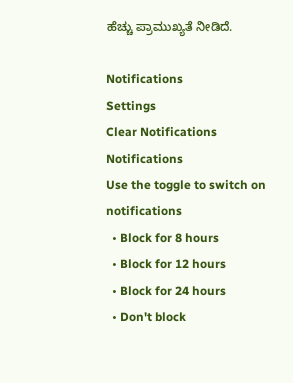ಹೆಚ್ಚು ಪ್ರಾಮುಖ್ಯತೆ ನೀಡಿದೆ.

Notifications
Settings
Clear Notifications
Notifications
Use the toggle to switch on notifications
  • Block for 8 hours
  • Block for 12 hours
  • Block for 24 hours
  • Don't block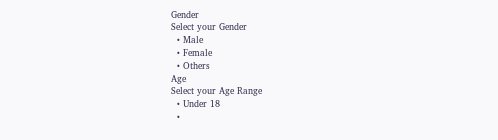Gender
Select your Gender
  • Male
  • Female
  • Others
Age
Select your Age Range
  • Under 18
  •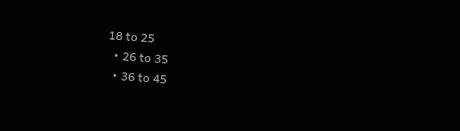18 to 25
  • 26 to 35
  • 36 to 45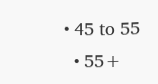• 45 to 55
  • 55+